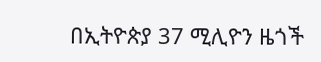በኢትዮጵያ 37 ሚሊዮን ዜጎች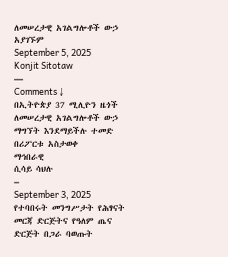ለመሠረታዊ አገልግሎቶች ውኃ አያገኙም
September 5, 2025
Konjit Sitotaw
—
Comments ↓
በኢትዮጵያ 37 ሚሊዮን ዜጎች ለመሠረታዊ አገልግሎቶች ውኃ ማግኘት እንደማይችሉ ተመድ በሪፖርቱ አስታወቀ
ማኅበራዊ
ሲሳይ ሳህሉ
–
September 3, 2025
የተባበሩት መንግሥታት የሕፃናት መርጃ ድርጅትና የዓለም ጤና ድርጅት በጋራ ባወጡት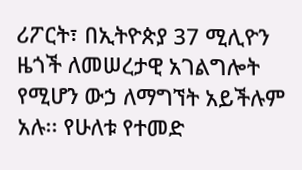ሪፖርት፣ በኢትዮጵያ 37 ሚሊዮን ዜጎች ለመሠረታዊ አገልግሎት የሚሆን ውኃ ለማግኘት አይችሉም አሉ፡፡ የሁለቱ የተመድ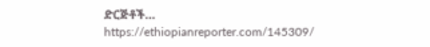ድርጅቶች…
https://ethiopianreporter.com/145309/